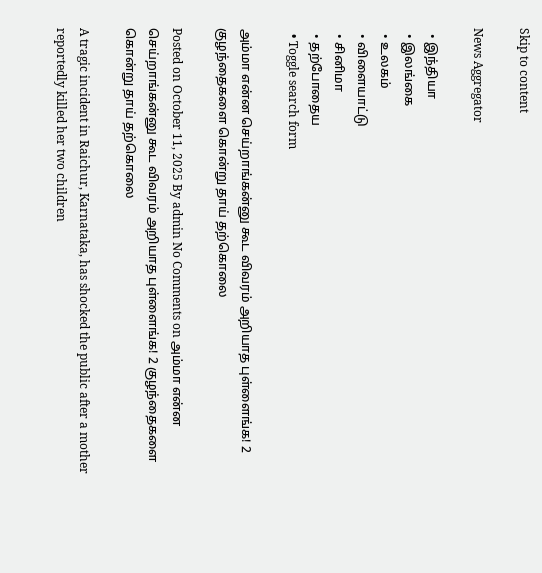Skip to content

News Aggregator

  • இந்தியா
  • இலங்கை
  • உலகம்
  • விளையாட்டு
  • சினிமா
  • தற்போதைய
  • Toggle search form

அம்மா என்ன செய்றாங்கன்னு கூட விவரம் அறியாத புள்ளைங்க! 2 குழந்தைகளை கொன்று தாய் தற்கொலை

Posted on October 11, 2025 By admin No Comments on அம்மா என்ன செய்றாங்கன்னு கூட விவரம் அறியாத புள்ளைங்க! 2 குழந்தைகளை கொன்று தாய் தற்கொலை

A tragic incident in Raichur, Karnataka, has shocked the public after a mother reportedly killed her two children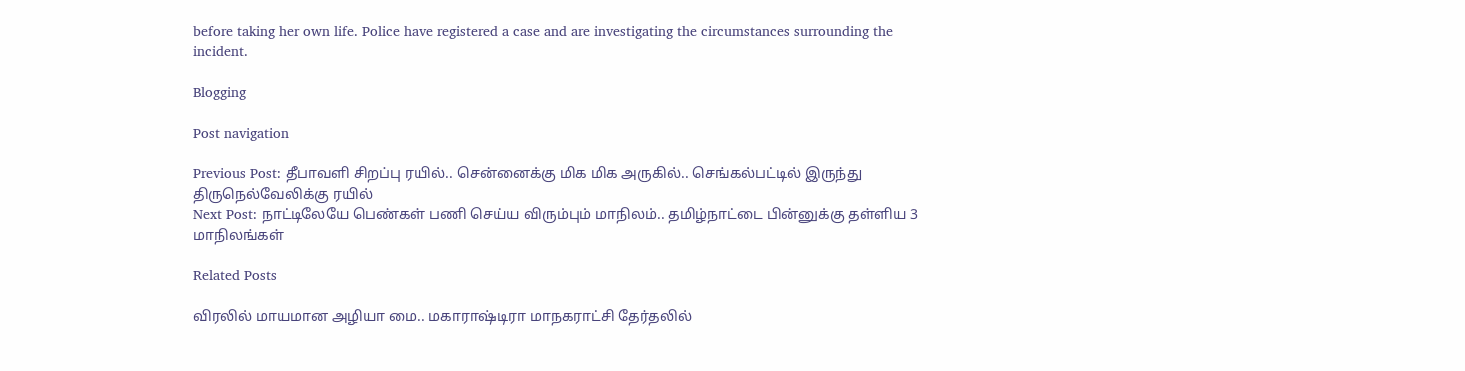before taking her own life. Police have registered a case and are investigating the circumstances surrounding the incident.

Blogging

Post navigation

Previous Post: தீபாவளி சிறப்பு ரயில்.. சென்னைக்கு மிக மிக அருகில்.. செங்கல்பட்டில் இருந்து திருநெல்வேலிக்கு ரயில்
Next Post: நாட்டிலேயே பெண்கள் பணி செய்ய விரும்பும் மாநிலம்.. தமிழ்நாட்டை பின்னுக்கு தள்ளிய 3 மாநிலங்கள்

Related Posts

விரலில் மாயமான அழியா மை.. மகாராஷ்டிரா மாநகராட்சி தேர்தலில்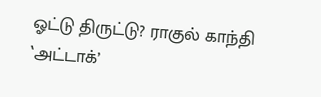ஓட்டு திருட்டு? ராகுல் காந்தி ‛அட்டாக்’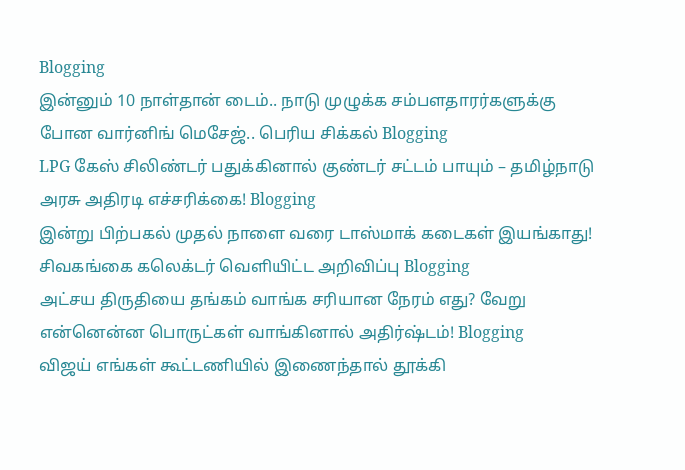Blogging
இன்னும் 10 நாள்தான் டைம்.. நாடு முழுக்க சம்பளதாரர்களுக்கு போன வார்னிங் மெசேஜ்.. பெரிய சிக்கல் Blogging
LPG கேஸ் சிலிண்டர் பதுக்கினால் குண்டர் சட்டம் பாயும் – தமிழ்நாடு அரசு அதிரடி எச்சரிக்கை! Blogging
இன்று பிற்பகல் முதல் நாளை வரை டாஸ்மாக் கடைகள் இயங்காது! சிவகங்கை கலெக்டர் வெளியிட்ட அறிவிப்பு Blogging
அட்சய திருதியை தங்கம் வாங்க சரியான நேரம் எது? வேறு என்னென்ன பொருட்கள் வாங்கினால் அதிர்ஷ்டம்! Blogging
விஜய் எங்கள் கூட்டணியில் இணைந்தால் தூக்கி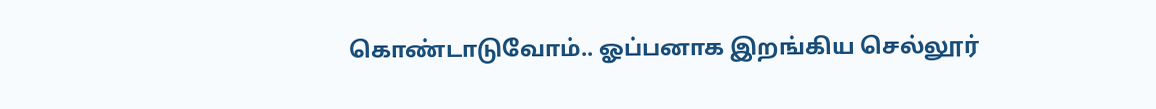கொண்டாடுவோம்.. ஓப்பனாக இறங்கிய செல்லூர்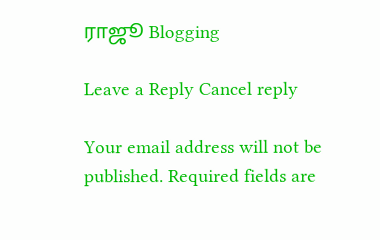ராஜூ Blogging

Leave a Reply Cancel reply

Your email address will not be published. Required fields are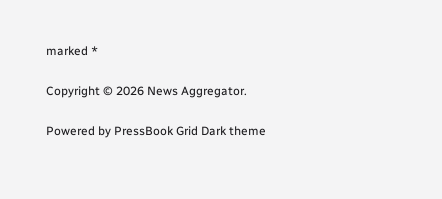marked *

Copyright © 2026 News Aggregator.

Powered by PressBook Grid Dark theme